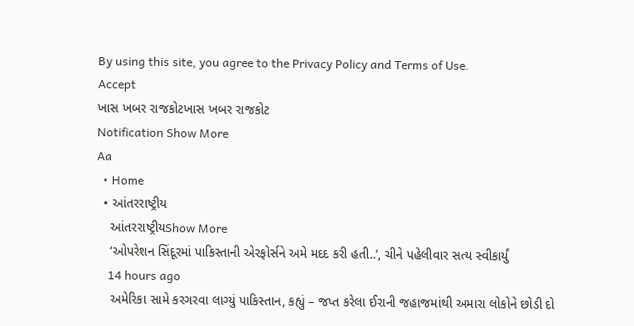By using this site, you agree to the Privacy Policy and Terms of Use.
Accept
ખાસ ખબર રાજકોટખાસ ખબર રાજકોટ
Notification Show More
Aa
  • Home
  • આંતરરાષ્ટ્રીય
    આંતરરાષ્ટ્રીયShow More
    ‘ઓપરેશન સિંદૂરમાં પાકિસ્તાની એરફોર્સને અમે મદદ કરી હતી..’, ચીને પહેલીવાર સત્ય સ્વીકાર્યું
    14 hours ago
    અમેરિકા સામે કરગરવા લાગ્યું પાકિસ્તાન, કહ્યું – જપ્ત કરેલા ઈરાની જહાજમાંથી અમારા લોકોને છોડી દો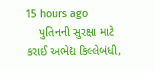15 hours ago
    પુતિનની સુરક્ષા માટે કરાઈ અભેદ્ય કિલ્લેબંધી,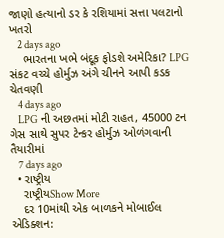જાણો હત્યાનો ડર કે રશિયામાં સત્તા પલટાનો ખતરો
    2 days ago
    ભારતના ખભે બંદૂક ફોડશે અમેરિકા? LPG સંકટ વચ્ચે હોર્મુઝ અંગે ચીનને આપી કડક ચેતવણી
    4 days ago
    LPG ની અછતમાં મોટી રાહત, 45000 ટન ગેસ સાથે સુપર ટેન્કર હોર્મુઝ ઓળંગવાની તૈયારીમાં
    7 days ago
  • રાષ્ટ્રીય
    રાષ્ટ્રીયShow More
    દર 10માંથી એક બાળકને મોબાઈલ એડિક્શન: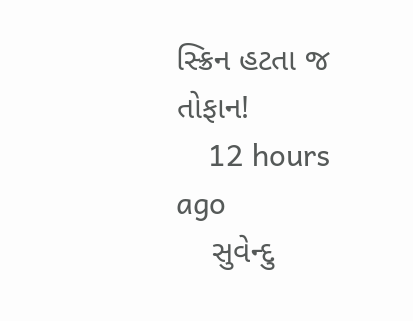સ્ક્રિન હટતા જ તોફાન!
    12 hours ago
    સુવેન્દુ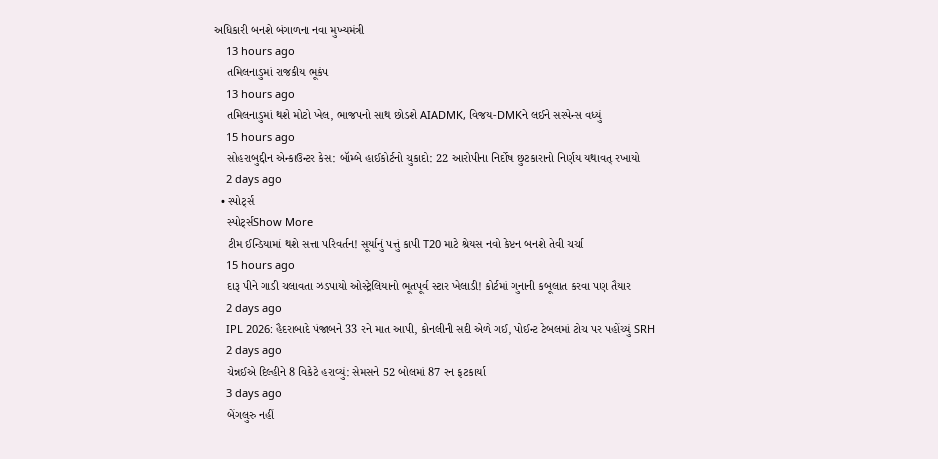અધિકારી બનશે બંગાળના નવા મુખ્યમંત્રી
    13 hours ago
    તમિલનાડુમાં રાજકીય ભૂકંપ
    13 hours ago
    તમિલનાડુમાં થશે મોટો ખેલ, ભાજપનો સાથ છોડશે AIADMK, વિજય-DMKને લઈને સસ્પેન્સ વધ્યું
    15 hours ago
    સોહરાબુદ્દીન એન્કાઉન્ટર કેસ: બૉમ્બે હાઈકોર્ટનો ચુકાદો: 22 આરોપીના નિર્દોષ છુટકારાનો નિર્ણય યથાવત્ રખાયો
    2 days ago
  • સ્પોર્ટ્સ
    સ્પોર્ટ્સShow More
    ટીમ ઈન્ડિયામાં થશે સત્તા પરિવર્તન! સૂર્યાનું પત્તું કાપી T20 માટે શ્રેયસ નવો કેપ્ટન બનશે તેવી ચર્ચા
    15 hours ago
    દારૂ પીને ગાડી ચલાવતા ઝડપાયો ઓસ્ટ્રેલિયાનો ભૂતપૂર્વ સ્ટાર ખેલાડી! કોર્ટમાં ગુનાની કબૂલાત કરવા પણ તૈયાર
    2 days ago
    IPL 2026: હૈદરાબાદે પંજાબને 33 રને માત આપી, કોનલીની સદી એળે ગઈ, પોઈન્ટ ટેબલમાં ટોચ પર પહોંચ્યું SRH
    2 days ago
    ચેન્નઈએ દિલ્હીને 8 વિકેટે હરાવ્યું: સેમસને 52 બોલમાં 87 રન ફટકાર્યા
    3 days ago
    બેંગલુરુ નહીં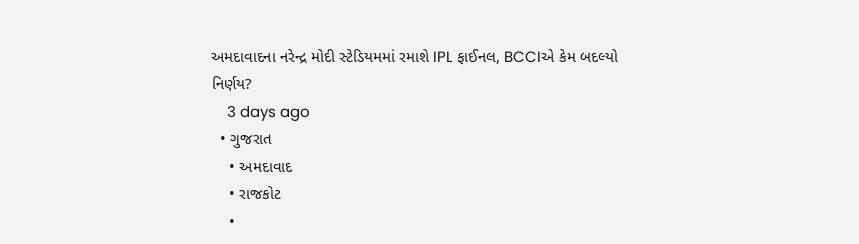અમદાવાદના નરેન્દ્ર મોદી સ્ટેડિયમમાં રમાશે IPL ફાઈનલ, BCCIએ કેમ બદલ્યો નિર્ણય?
    3 days ago
  • ગુજરાત
    • અમદાવાદ
    • રાજકોટ
    •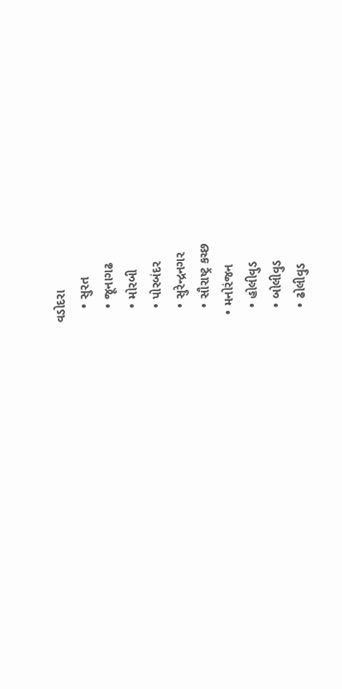વડોદરા
    • સુરત
    • જૂનાગઢ
    • મોરબી
    • પોરબંદર
    • સુરેન્દ્રનગર
    • સૌરાષ્ટ્ર કચ્છ
  • મનોરંજન
    • હોલીવુડ
    • બોલીવુડ
    • ઢોલીવુડ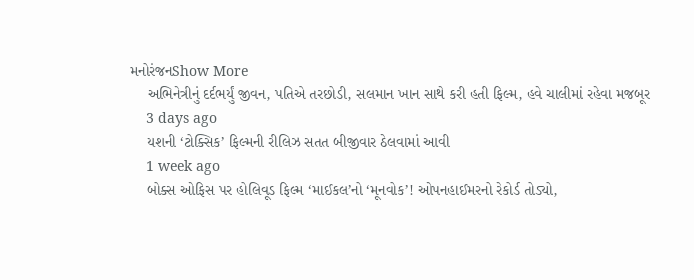મનોરંજનShow More
    અભિનેત્રીનું દર્દભર્યું જીવન, પતિએ તરછોડી, સલમાન ખાન સાથે કરી હતી ફિલ્મ, હવે ચાલીમાં રહેવા મજબૂર
    3 days ago
    યશની ‘ટોક્સિક’ ફિલ્મની રીલિઝ સતત બીજીવાર ઠેલવામાં આવી
    1 week ago
    બોક્સ ઓફિસ પર હોલિવૂડ ફિલ્મ ‘માઈકલ’નો ‘મૂનવોક’! ઓપનહાઈમરનો રેકોર્ડ તોડ્યો,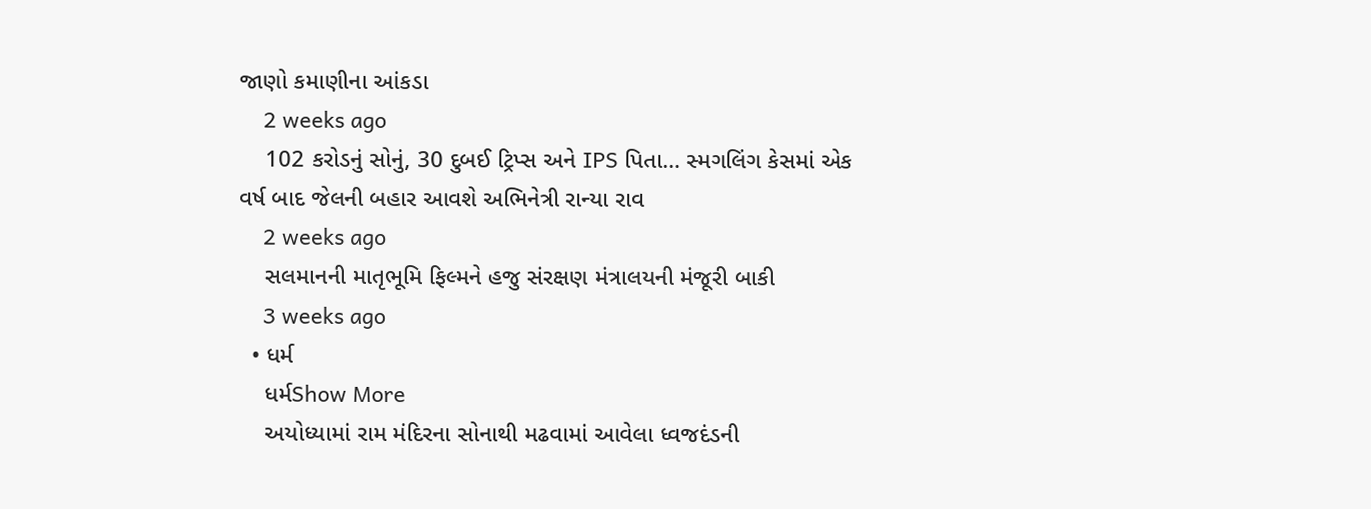જાણો કમાણીના આંકડા
    2 weeks ago
    102 કરોડનું સોનું, 30 દુબઈ ટ્રિપ્સ અને IPS પિતા… સ્મગલિંગ કેસમાં એક વર્ષ બાદ જેલની બહાર આવશે અભિનેત્રી રાન્યા રાવ
    2 weeks ago
    સલમાનની માતૃભૂમિ ફિલ્મને હજુ સંરક્ષણ મંત્રાલયની મંજૂરી બાકી
    3 weeks ago
  • ધર્મ
    ધર્મShow More
    અયોધ્યામાં રામ મંદિરના સોનાથી મઢવામાં આવેલા ધ્વજદંડની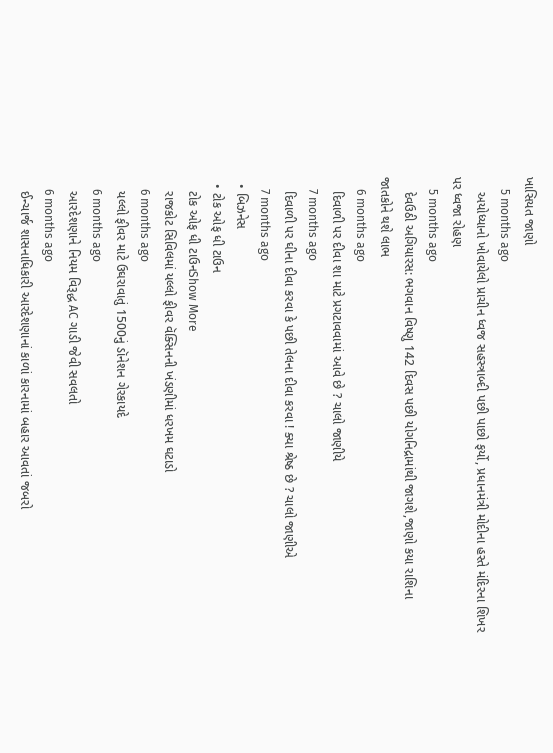ખાસિયત જાણો
    5 months ago
    અયોધ્યાનો ખોવાયેલો પ્રાચીન ધ્વજ સહસ્ત્રાબ્દી પછી પાછો ફર્યો, પ્રધાનમંત્રી મોદીના હસ્તે મંદિરના શિખર પર ધ્વજા રોહણ
    5 months ago
    દેવઉઠી અગિયારસ: ભગવાન વિષ્ણુ 142 દિવસ પછી યોગનિદ્રામાંથી જાગશે,જાણો કયા રાશિના જાતકોને થશે લાભ
    6 months ago
    દિવાળી પર દીવા શા માટે પ્રગટાવવામાં આવે છે ? ચાલો જાણીયે
    7 months ago
    દિવાળી પર ઘીના દીવા કરવા કે પછી તેલના દીવા કરવા ! ક્યા શ્રેષ્ઠ છે ? ચાલો જાણીએ
    7 months ago
  • બિઝનેસ
  • ટોક ઓફ ધી ટાઉન
    ટોક ઓફ ધી ટાઉનShow More
    રાજકોટ સિવિલમાં યલ્લો ફીવર વૅક્સિનની ખંડણીમાં ધરખમ ઘટાડો
    6 months ago
    યલ્લો ફીવર માટે ઉઘરાવાતું 1500નું ડૉનેશન ગેરકાયદે
    6 months ago
    આરદેશણાને નિયમ વિરૂદ્ધ AC ગાડી જેવી સવલતો
    6 months ago
    ઈન્ચાર્જ શાસનાધિકારી આરદેશણાનાં કાળાં કારનામાં બહાર આવતાં જબરો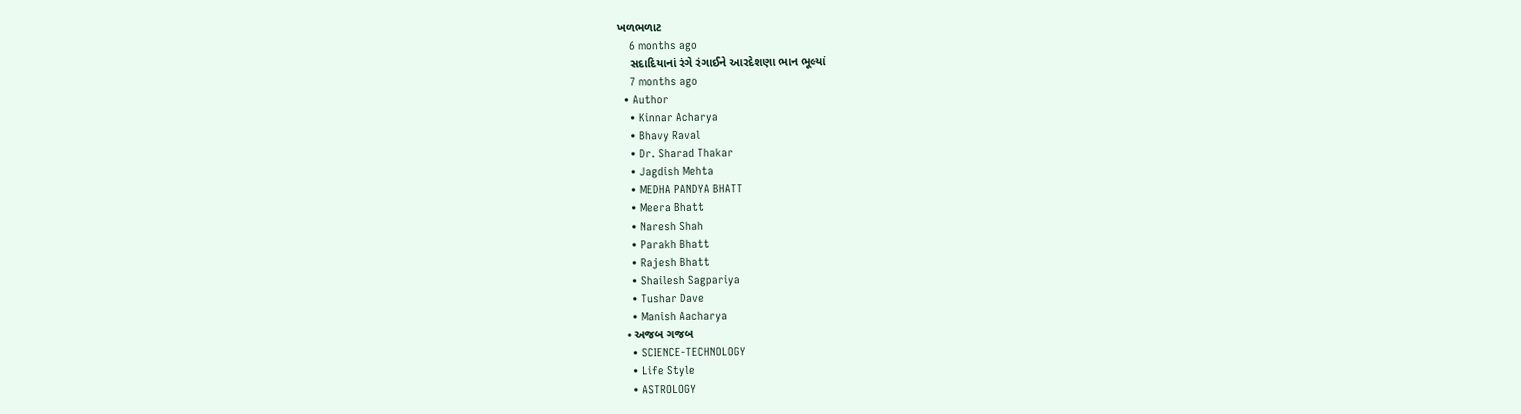ખળભળાટ
    6 months ago
    સદાદિયાનાં રંગે રંગાઈને આરદેશણા ભાન ભૂલ્યાં
    7 months ago
  • Author
    • Kinnar Acharya
    • Bhavy Raval
    • Dr. Sharad Thakar
    • Jagdish Mehta
    • MEDHA PANDYA BHATT
    • Meera Bhatt
    • Naresh Shah
    • Parakh Bhatt
    • Rajesh Bhatt
    • Shailesh Sagpariya
    • Tushar Dave
    • Manish Aacharya
  • અજબ ગજબ
    • SCIENCE-TECHNOLOGY
    • Life Style
    • ASTROLOGY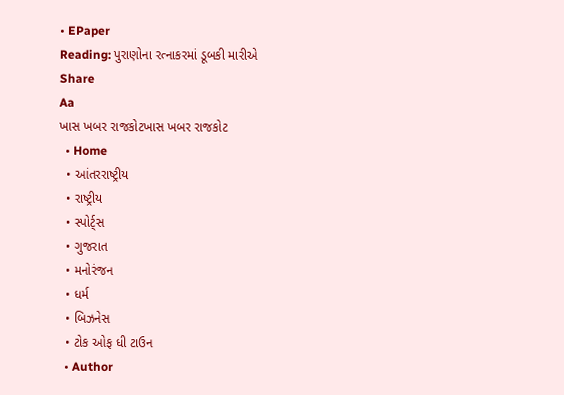• EPaper
Reading: પુરાણોના રત્નાકરમાં ડૂબકી મારીએ
Share
Aa
ખાસ ખબર રાજકોટખાસ ખબર રાજકોટ
  • Home
  • આંતરરાષ્ટ્રીય
  • રાષ્ટ્રીય
  • સ્પોર્ટ્સ
  • ગુજરાત
  • મનોરંજન
  • ધર્મ
  • બિઝનેસ
  • ટોક ઓફ ધી ટાઉન
  • Author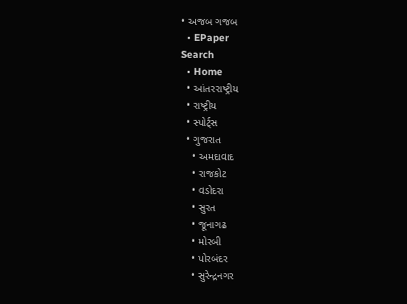• અજબ ગજબ
  • EPaper
Search
  • Home
  • આંતરરાષ્ટ્રીય
  • રાષ્ટ્રીય
  • સ્પોર્ટ્સ
  • ગુજરાત
    • અમદાવાદ
    • રાજકોટ
    • વડોદરા
    • સુરત
    • જૂનાગઢ
    • મોરબી
    • પોરબંદર
    • સુરેન્દ્રનગર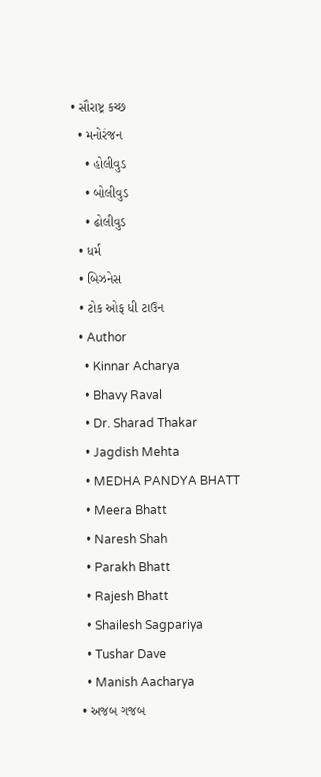• સૌરાષ્ટ્ર કચ્છ
  • મનોરંજન
    • હોલીવુડ
    • બોલીવુડ
    • ઢોલીવુડ
  • ધર્મ
  • બિઝનેસ
  • ટોક ઓફ ધી ટાઉન
  • Author
    • Kinnar Acharya
    • Bhavy Raval
    • Dr. Sharad Thakar
    • Jagdish Mehta
    • MEDHA PANDYA BHATT
    • Meera Bhatt
    • Naresh Shah
    • Parakh Bhatt
    • Rajesh Bhatt
    • Shailesh Sagpariya
    • Tushar Dave
    • Manish Aacharya
  • અજબ ગજબ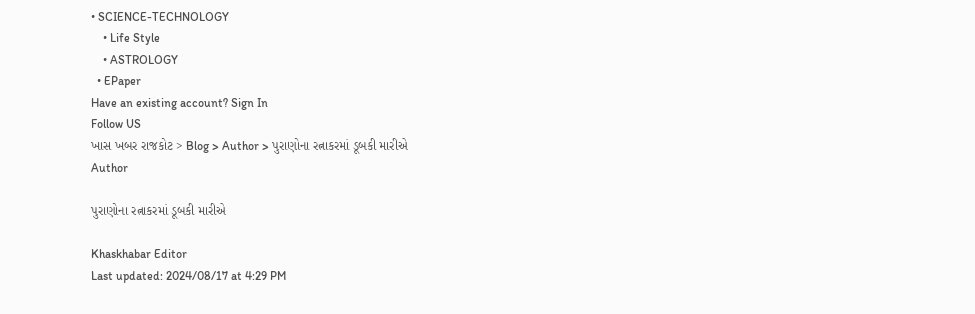• SCIENCE-TECHNOLOGY
    • Life Style
    • ASTROLOGY
  • EPaper
Have an existing account? Sign In
Follow US
ખાસ ખબર રાજકોટ > Blog > Author > પુરાણોના રત્નાકરમાં ડૂબકી મારીએ
Author

પુરાણોના રત્નાકરમાં ડૂબકી મારીએ

Khaskhabar Editor
Last updated: 2024/08/17 at 4:29 PM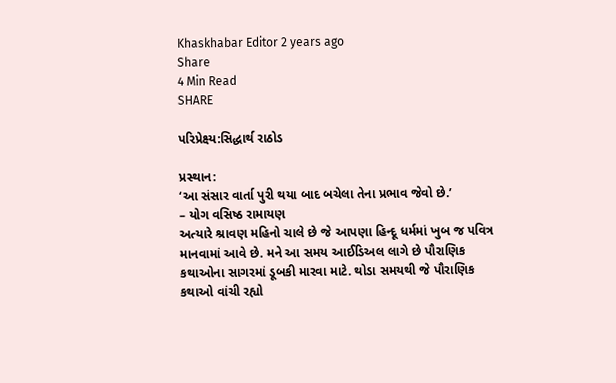Khaskhabar Editor 2 years ago
Share
4 Min Read
SHARE

પરિપ્રેક્ષ્ય:સિદ્ધાર્થ રાઠોડ

પ્રસ્થાન:
‘આ સંસાર વાર્તા પુરી થયા બાદ બચેલા તેના પ્રભાવ જેવો છે.’
– યોગ વસિષ્ઠ રામાયણ
અત્યારે શ્રાવણ મહિનો ચાલે છે જે આપણા હિન્દૂ ધર્મમાં ખુબ જ પવિત્ર માનવામાં આવે છે. મને આ સમય આઈડિઅલ લાગે છે પૌરાણિક કથાઓના સાગરમાં ડૂબકી મારવા માટે. થોડા સમયથી જે પૌરાણિક કથાઓ વાંચી રહ્યો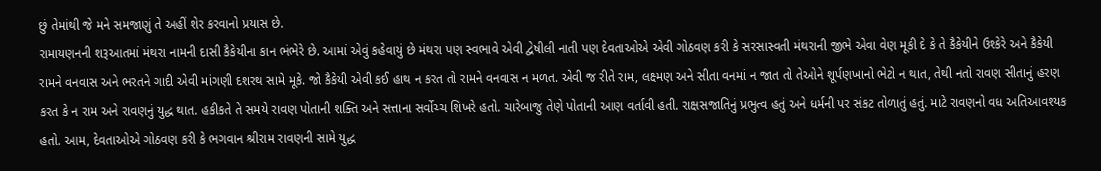છું તેમાંથી જે મને સમજાણું તે અહીં શેર કરવાનો પ્રયાસ છે.
રામાયણનની શરૂઆતમાં મંથરા નામની દાસી કૈકેયીના કાન ભંભેરે છે. આમાં એવું કહેવાયું છે મંથરા પણ સ્વભાવે એવી દ્વેષીલી નાતી પણ દેવતાઓએ એવી ગોઠવણ કરી કે સરસાસ્વતી મંથરાની જીભે એવા વેણ મૂકી દે કે તે કૈકેયીને ઉશ્કેરે અને કૈકેયી રામને વનવાસ અને ભરતને ગાદી એવી માંગણી દશરથ સામે મૂકે. જો કૈકેયી એવી કઈ હાથ ન કરત તો રામને વનવાસ ન મળત. એવી જ રીતે રામ, લક્ષ્મણ અને સીતા વનમાં ન જાત તો તેઓને શૂર્પણખાનો ભેટો ન થાત, તેથી નતો રાવણ સીતાનું હરણ કરત કે ન રામ અને રાવણનું યુદ્ધ થાત. હકીકતે તે સમયે રાવણ પોતાની શક્તિ અને સત્તાના સર્વોચ્ચ શિખરે હતો. ચારેબાજુ તેણે પોતાની આણ વર્તાવી હતી. રાક્ષસજાતિનું પ્રભુત્વ હતું અને ધર્મની પર સંકટ તોળાતું હતું. માટે રાવણનો વધ અતિઆવશ્યક હતો. આમ, દેવતાઓએ ગોઠવણ કરી કે ભગવાન શ્રીરામ રાવણની સામે યુદ્ધ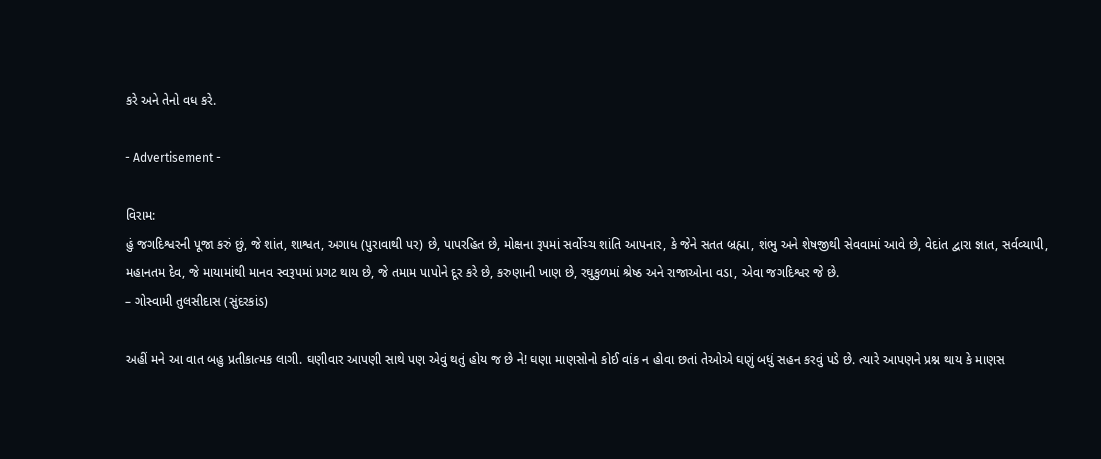કરે અને તેનો વધ કરે.

- Advertisement -

વિરામ:
હું જગદિશ્વરની પૂજા કરું છું, જે શાંત, શાશ્વત, અગાધ (પુરાવાથી પર) છે, પાપરહિત છે, મોક્ષના રૂપમાં સર્વોચ્ચ શાંતિ આપનાર, કે જેને સતત બ્રહ્મા, શંભુ અને શેષજીથી સેવવામાં આવે છે, વેદાંત દ્વારા જ્ઞાત, સર્વવ્યાપી, મહાનતમ દેવ, જે માયામાંથી માનવ સ્વરૂપમાં પ્રગટ થાય છે, જે તમામ પાપોને દૂર કરે છે, કરુણાની ખાણ છે, રઘુકુળમાં શ્રેષ્ઠ અને રાજાઓના વડા, એવા જગદિશ્વર જે છે.
– ગોસ્વામી તુલસીદાસ (સુંદરકાંડ)

અહીં મને આ વાત બહુ પ્રતીકાત્મક લાગી. ઘણીવાર આપણી સાથે પણ એવું થતું હોય જ છે ને! ઘણા માણસોનો કોઈ વાંક ન હોવા છતાં તેઓએ ઘણું બધું સહન કરવું પડે છે. ત્યારે આપણને પ્રશ્ન થાય કે માણસ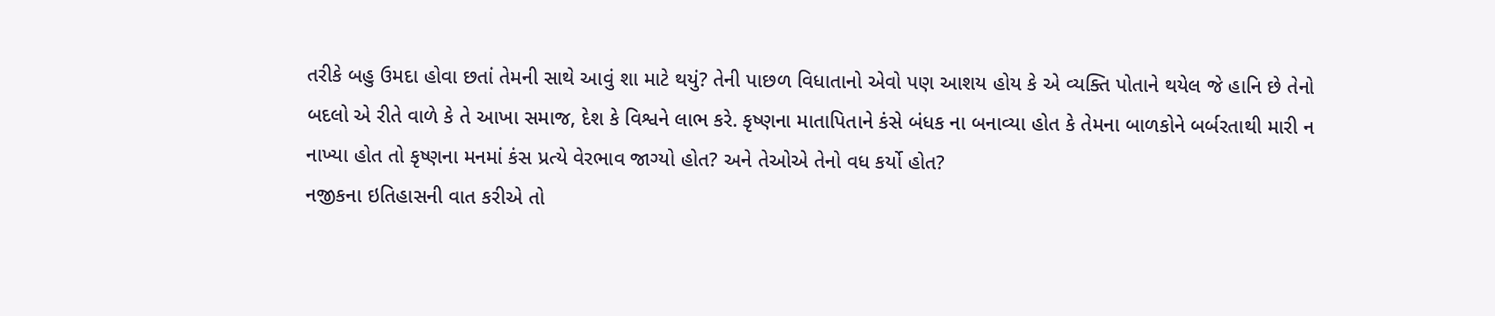તરીકે બહુ ઉમદા હોવા છતાં તેમની સાથે આવું શા માટે થયું? તેની પાછળ વિધાતાનો એવો પણ આશય હોય કે એ વ્યક્તિ પોતાને થયેલ જે હાનિ છે તેનો બદલો એ રીતે વાળે કે તે આખા સમાજ, દેશ કે વિશ્વને લાભ કરે. કૃષ્ણના માતાપિતાને કંસે બંધક ના બનાવ્યા હોત કે તેમના બાળકોને બર્બરતાથી મારી ન નાખ્યા હોત તો કૃષ્ણના મનમાં કંસ પ્રત્યે વેરભાવ જાગ્યો હોત? અને તેઓએ તેનો વધ કર્યો હોત?
નજીકના ઇતિહાસની વાત કરીએ તો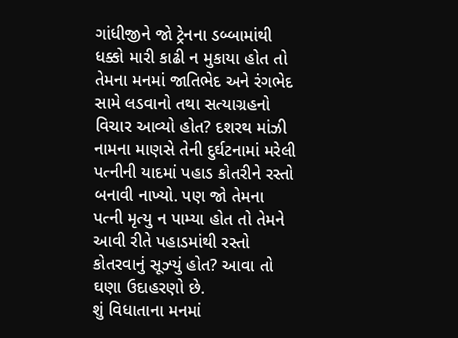ગાંધીજીને જો ટ્રેનના ડબ્બામાંથી ધક્કો મારી કાઢી ન મુકાયા હોત તો તેમના મનમાં જાતિભેદ અને રંગભેદ સામે લડવાનો તથા સત્યાગ્રહનો વિચાર આવ્યો હોત? દશરથ માંઝી નામના માણસે તેની દુર્ઘટનામાં મરેલી પત્નીની યાદમાં પહાડ કોતરીને રસ્તો બનાવી નાખ્યો. પણ જો તેમના પત્ની મૃત્યુ ન પામ્યા હોત તો તેમને આવી રીતે પહાડમાંથી રસ્તો કોતરવાનું સૂઝ્યું હોત? આવા તો ઘણા ઉદાહરણો છે.
શું વિધાતાના મનમાં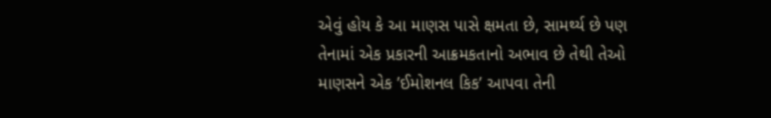એવું હોય કે આ માણસ પાસે ક્ષમતા છે, સામર્થ્ય છે પણ તેનામાં એક પ્રકારની આક્રમકતાનો અભાવ છે તેથી તેઓ માણસને એક ’ઈમોશનલ કિક’ આપવા તેની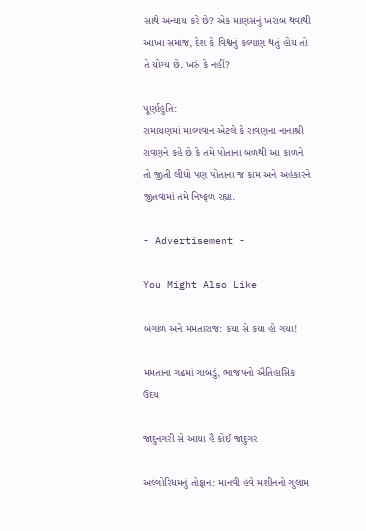સાથે અન્યાય કરે છે? એક માણસનું ખરાબ થવાથી આખા સમાજ, દેશ કે વિશ્વનું કલ્યાણ થતું હોય તો તે યોગ્ય છે. ખરું કે નહીં?

પૂર્ણાહુતિ:
રામાયણમાં માલ્યવાન એટલે કે રાવણના નાનાશ્રી રાવણને કહે છે કે તમે પોતાના બળથી આ કાળને તો જીતી લીધો પણ પોતાના જ કામ અને અહંકારને જીતવામાં તમે નિષ્ફળ રહ્યા.

- Advertisement -

You Might Also Like

બંગાળ અને મમતારાજ: કયા સે કયા હો ગયા!

મમતાના ગઢમાં ગાબડું, ભાજપનો ઐતિહાસિક ઉદય

જાદુનગરી સે આયા હૈ કોઈ જાદુગર

અલ્ગોરિધમનું તોફાન: માનવી હવે મશીનનો ગુલામ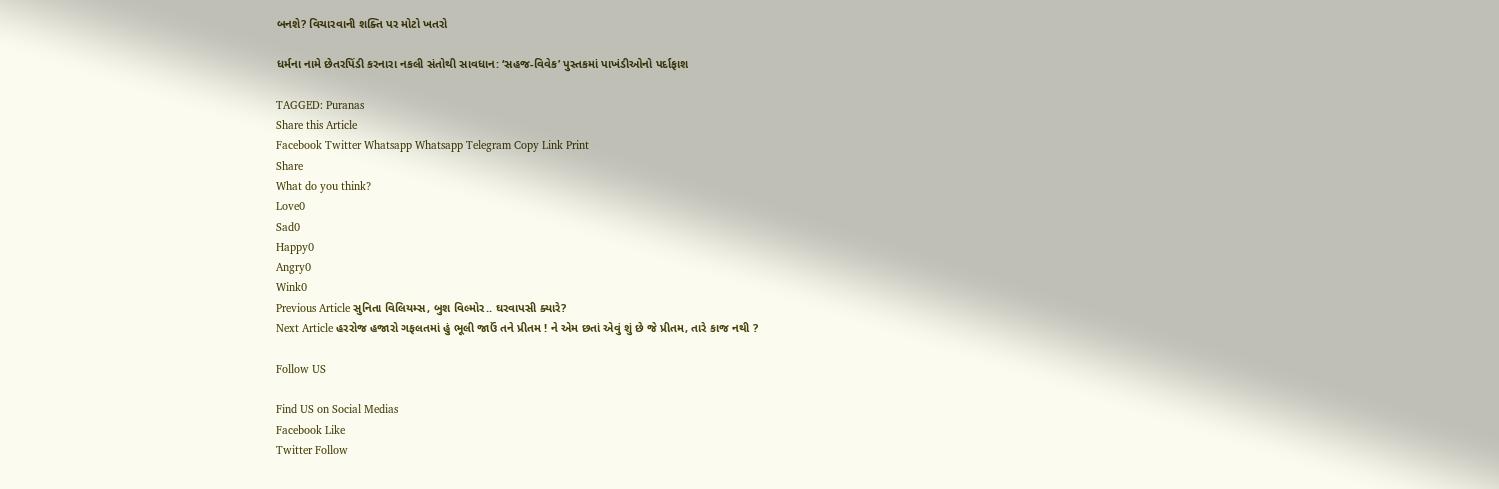બનશે? વિચારવાની શક્તિ પર મોટો ખતરો

ધર્મના નામે છેતરપિંડી કરનારા નકલી સંતોથી સાવધાન: ‘સહજ-વિવેક’ પુસ્તકમાં પાખંડીઓનો પર્દાફાશ

TAGGED: Puranas
Share this Article
Facebook Twitter Whatsapp Whatsapp Telegram Copy Link Print
Share
What do you think?
Love0
Sad0
Happy0
Angry0
Wink0
Previous Article સુનિતા વિલિયમ્સ, બુશ વિલ્મોર.. ઘરવાપસી ક્યારે?
Next Article હરરોજ હજારો ગફલતમાં હું ભૂલી જાઉં તને પ્રીતમ ! ને એમ છતાં એવું શું છે જે પ્રીતમ, તારે કાજ નથી ?

Follow US

Find US on Social Medias
Facebook Like
Twitter Follow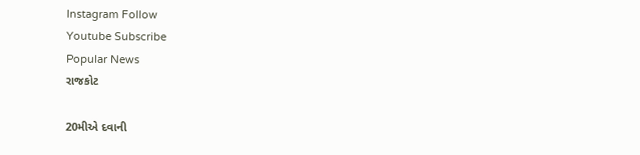Instagram Follow
Youtube Subscribe
Popular News
રાજકોટ

20મીએ દવાની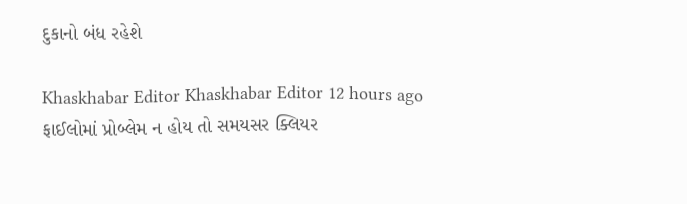દુકાનો બંધ રહેશે

Khaskhabar Editor Khaskhabar Editor 12 hours ago
ફાઈલોમાં પ્રોબ્લેમ ન હોય તો સમયસર ક્લિયર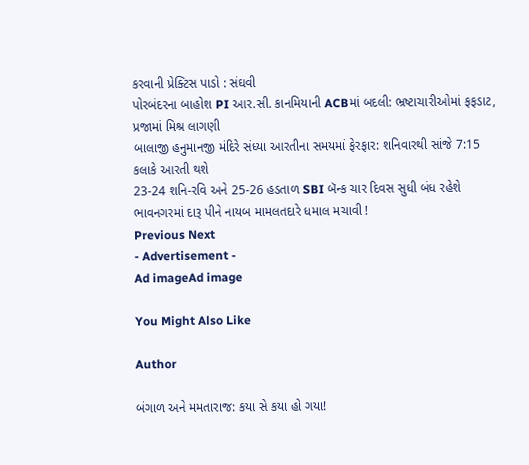કરવાની પ્રેક્ટિસ પાડો : સંઘવી
પોરબંદરના બાહોશ PI આર.સી. કાનમિયાની ACBમાં બદલી: ભ્રષ્ટાચારીઓમાં ફફડાટ, પ્રજામાં મિશ્ર લાગણી
બાલાજી હનુમાનજી મંદિરે સંધ્યા આરતીના સમયમાં ફેરફાર: શનિવારથી સાંજે 7:15 કલાકે આરતી થશે
23-24 શનિ-રવિ અને 25-26 હડતાળ SBI બૅન્ક ચાર દિવસ સુધી બંધ રહેશે
ભાવનગરમાં દારૂ પીને નાયબ મામલતદારે ધમાલ મચાવી !
Previous Next
- Advertisement -
Ad imageAd image

You Might Also Like

Author

બંગાળ અને મમતારાજ: કયા સે કયા હો ગયા!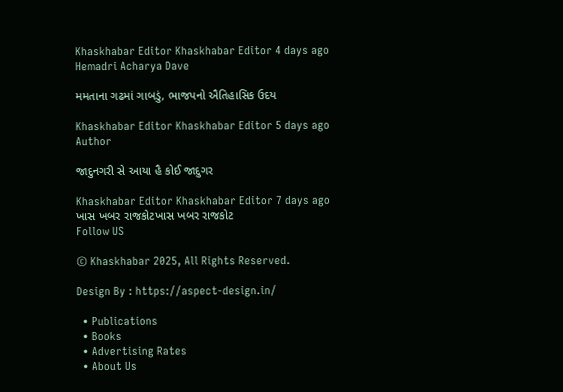Khaskhabar Editor Khaskhabar Editor 4 days ago
Hemadri Acharya Dave

મમતાના ગઢમાં ગાબડું, ભાજપનો ઐતિહાસિક ઉદય

Khaskhabar Editor Khaskhabar Editor 5 days ago
Author

જાદુનગરી સે આયા હૈ કોઈ જાદુગર

Khaskhabar Editor Khaskhabar Editor 7 days ago
ખાસ ખબર રાજકોટખાસ ખબર રાજકોટ
Follow US

© Khaskhabar 2025, All Rights Reserved.

Design By : https://aspect-design.in/

  • Publications
  • Books
  • Advertising Rates
  • About Us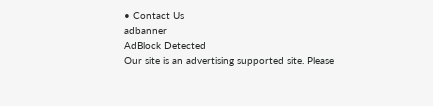• Contact Us
adbanner
AdBlock Detected
Our site is an advertising supported site. Please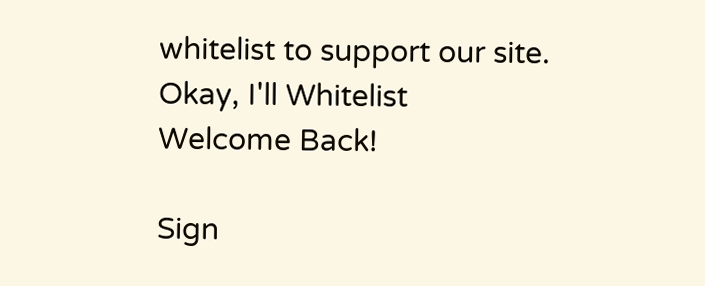whitelist to support our site.
Okay, I'll Whitelist
Welcome Back!

Sign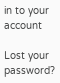in to your account

Lost your password?